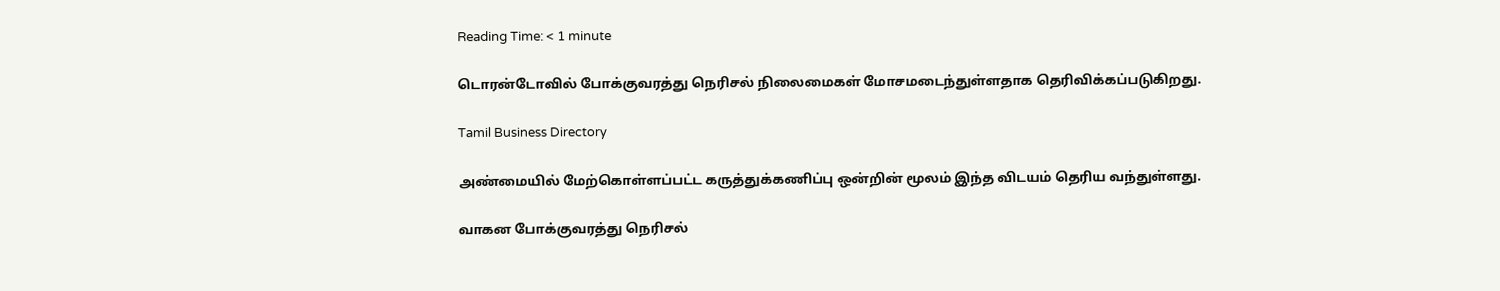Reading Time: < 1 minute

டொரன்டோவில் போக்குவரத்து நெரிசல் நிலைமைகள் மோசமடைந்துள்ளதாக தெரிவிக்கப்படுகிறது.

Tamil Business Directory

அண்மையில் மேற்கொள்ளப்பட்ட கருத்துக்கணிப்பு ஒன்றின் மூலம் இந்த விடயம் தெரிய வந்துள்ளது.

வாகன போக்குவரத்து நெரிசல்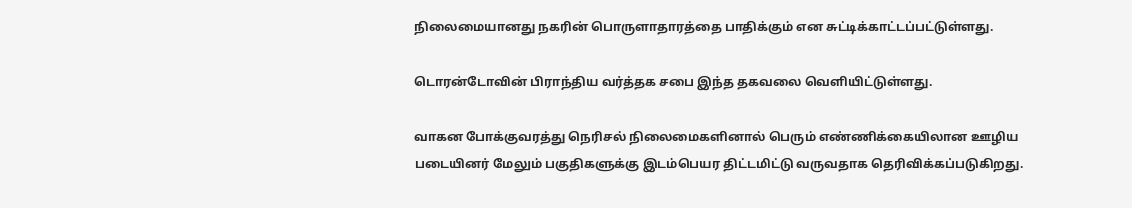நிலைமையானது நகரின் பொருளாதாரத்தை பாதிக்கும் என சுட்டிக்காட்டப்பட்டுள்ளது.

டொரன்டோவின் பிராந்திய வர்த்தக சபை இந்த தகவலை வெளியிட்டுள்ளது.

வாகன போக்குவரத்து நெரிசல் நிலைமைகளினால் பெரும் எண்ணிக்கையிலான ஊழிய படையினர் மேலும் பகுதிகளுக்கு இடம்பெயர திட்டமிட்டு வருவதாக தெரிவிக்கப்படுகிறது.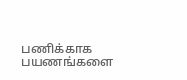பணிக்காக பயணங்களை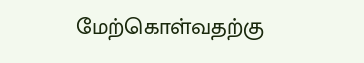மேற்கொள்வதற்கு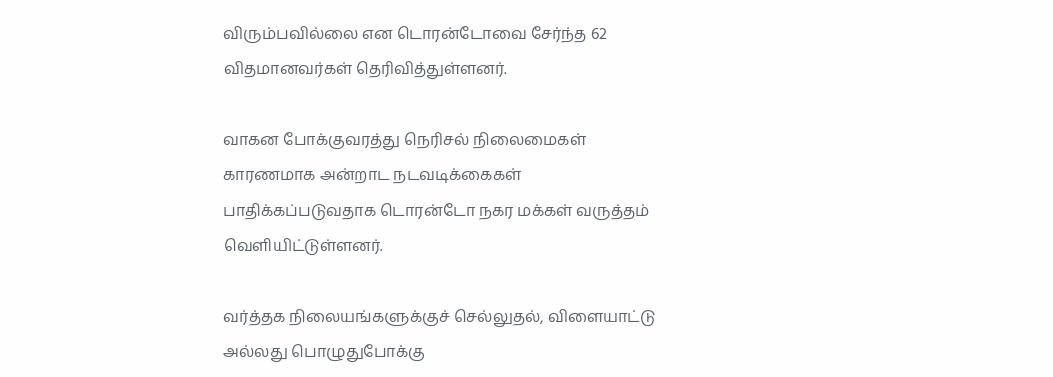விரும்பவில்லை என டொரன்டோவை சேர்ந்த 62 விதமானவர்கள் தெரிவித்துள்ளனர்.

வாகன போக்குவரத்து நெரிசல் நிலைமைகள் காரணமாக அன்றாட நடவடிக்கைகள் பாதிக்கப்படுவதாக டொரன்டோ நகர மக்கள் வருத்தம் வெளியிட்டுள்ளனர்.

வர்த்தக நிலையங்களுக்குச் செல்லுதல், விளையாட்டு அல்லது பொழுதுபோக்கு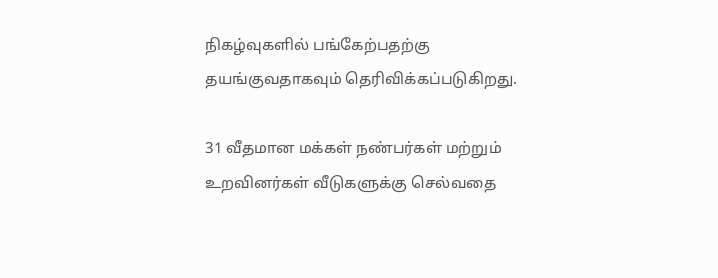நிகழ்வுகளில் பங்கேற்பதற்கு தயங்குவதாகவும் தெரிவிக்கப்படுகிறது.

31 வீதமான மக்கள் நண்பர்கள் மற்றும் உறவினர்கள் வீடுகளுக்கு செல்வதை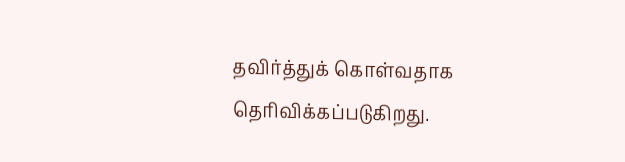தவிர்த்துக் கொள்வதாக தெரிவிக்கப்படுகிறது.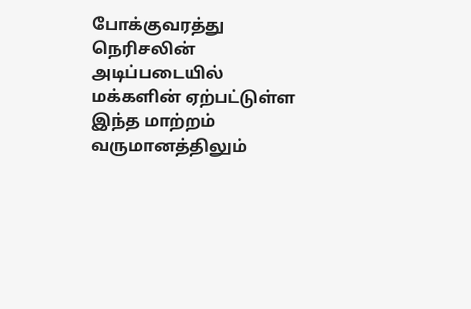போக்குவரத்து நெரிசலின் அடிப்படையில் மக்களின் ஏற்பட்டுள்ள இந்த மாற்றம் வருமானத்திலும்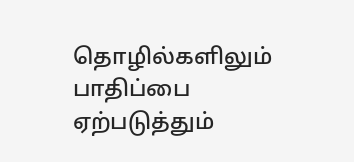தொழில்களிலும் பாதிப்பை ஏற்படுத்தும்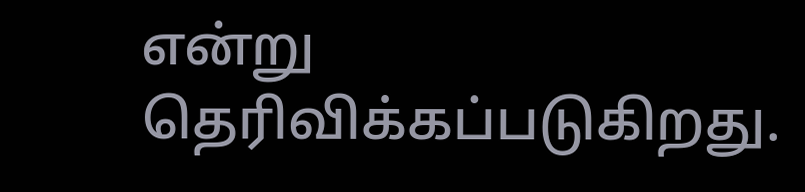என்று தெரிவிக்கப்படுகிறது.